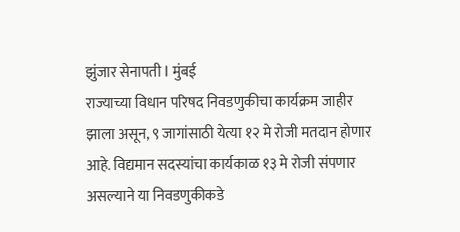झुंजार सेनापती l मुंबई
राज्याच्या विधान परिषद निवडणुकीचा कार्यक्रम जाहीर झाला असून, ९ जागांसाठी येत्या १२ मे रोजी मतदान होणार आहे. विद्यमान सदस्यांचा कार्यकाळ १३ मे रोजी संपणार असल्याने या निवडणुकीकडे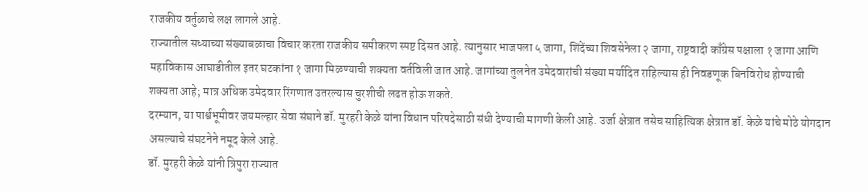राजकीय वर्तुळाचे लक्ष लागले आहे.
राज्यातील सध्याच्या संख्याबळाचा विचार करता राजकीय समीकरण स्पष्ट दिसत आहे. त्यानुसार भाजपला ५ जागा, शिंदेंच्या शिवसेनेला २ जागा, राष्ट्रवादी काँग्रेस पक्षाला १ जागा आणि महाविकास आघाडीतील इतर घटकांना १ जागा मिळण्याची शक्यता वर्तविली जात आहे. जागांच्या तुलनेत उमेदवारांची संख्या मर्यादित राहिल्यास ही निवडणूक बिनविरोध होण्याची शक्यता आहे; मात्र अधिक उमेदवार रिंगणात उतरल्यास चुरशीची लढत होऊ शकते.
दरम्यान, या पार्श्वभूमीवर जयमल्हार सेवा संघाने डॉ. मुरहरी केळे यांना विधान परिषदेसाठी संधी देण्याची मागणी केली आहे. उर्जा क्षेत्रात तसेच साहित्यिक क्षेत्रात डॉ. केळे यांचे मोठे योगदान असल्याचे संघटनेने नमूद केले आहे.
डॉ. मुरहरी केळे यांनी त्रिपुरा राज्यात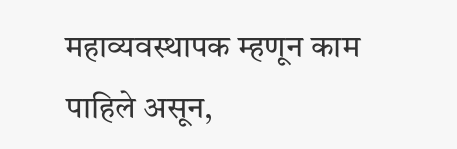महाव्यवस्थापक म्हणून काम पाहिले असून,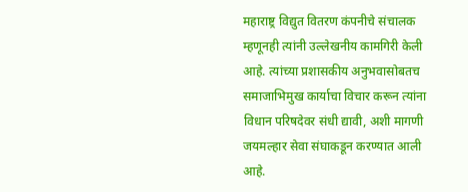महाराष्ट्र विद्युत वितरण कंपनीचे संचालक म्हणूनही त्यांनी उल्लेखनीय कामगिरी केली आहे. त्यांच्या प्रशासकीय अनुभवासोबतच समाजाभिमुख कार्याचा विचार करून त्यांना विधान परिषदेवर संधी द्यावी, अशी मागणी जयमल्हार सेवा संघाकडून करण्यात आली आहे.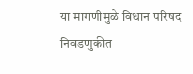या मागणीमुळे विधान परिषद निवडणुकीत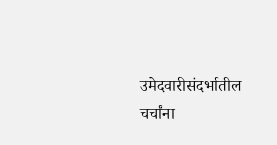उमेदवारीसंदर्भातील चर्चांना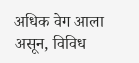अधिक वेग आला असून, विविध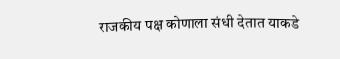राजकीय पक्ष कोणाला संधी देतात याकडे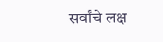सर्वांचे लक्ष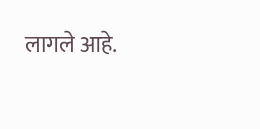लागले आहे.